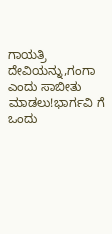ಗಾಯತ್ರಿ ದೇವಿಯನ್ನು,ಗಂಗಾ ಎಂದು ಸಾಬೀತು ಮಾಡಲು!ಭಾರ್ಗವಿ ಗೆ ಒಂದು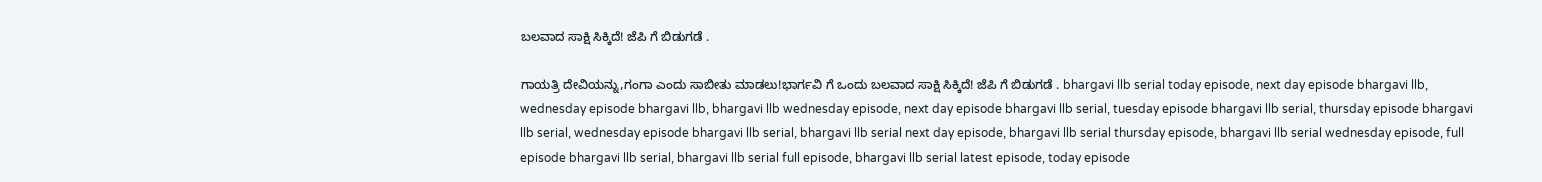ಬಲವಾದ ಸಾಕ್ಷಿ ಸಿಕ್ಕಿದೆ! ಜೆಪಿ ಗೆ ಬಿಡುಗಡೆ .

ಗಾಯತ್ರಿ ದೇವಿಯನ್ನು,ಗಂಗಾ ಎಂದು ಸಾಬೀತು ಮಾಡಲು!ಭಾರ್ಗವಿ ಗೆ ಒಂದು ಬಲವಾದ ಸಾಕ್ಷಿ ಸಿಕ್ಕಿದೆ! ಜೆಪಿ ಗೆ ಬಿಡುಗಡೆ . bhargavi llb serial today episode, next day episode bhargavi llb, wednesday episode bhargavi llb, bhargavi llb wednesday episode, next day episode bhargavi llb serial, tuesday episode bhargavi llb serial, thursday episode bhargavi llb serial, wednesday episode bhargavi llb serial, bhargavi llb serial next day episode, bhargavi llb serial thursday episode, bhargavi llb serial wednesday episode, full episode bhargavi llb serial, bhargavi llb serial full episode, bhargavi llb serial latest episode, today episode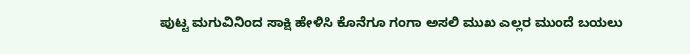ಪುಟ್ಟ ಮಗುವಿನಿಂದ ಸಾಕ್ಷಿ ಹೇಳಿಸಿ ಕೊನೆಗೂ ಗಂಗಾ ಅಸಲಿ ಮುಖ ಎಲ್ಲರ ಮುಂದೆ ಬಯಲು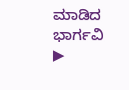ಮಾಡಿದ ಭಾರ್ಗವಿ
▶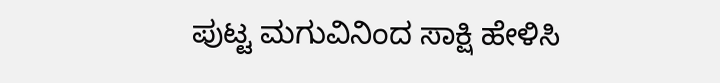ಪುಟ್ಟ ಮಗುವಿನಿಂದ ಸಾಕ್ಷಿ ಹೇಳಿಸಿ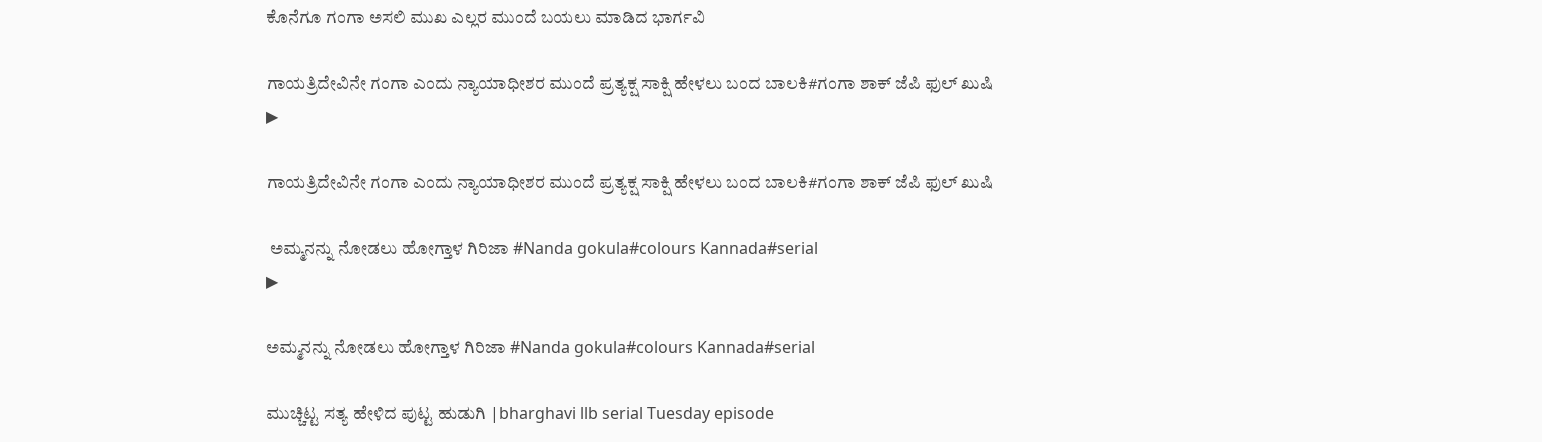ಕೊನೆಗೂ ಗಂಗಾ ಅಸಲಿ ಮುಖ ಎಲ್ಲರ ಮುಂದೆ ಬಯಲು ಮಾಡಿದ ಭಾರ್ಗವಿ

ಗಾಯತ್ರಿದೇವಿನೇ ಗಂಗಾ ಎಂದು ನ್ಯಾಯಾಧೀಶರ ಮುಂದೆ ಪ್ರತ್ಯಕ್ಷ ಸಾಕ್ಷಿ ಹೇಳಲು ಬಂದ ಬಾಲಕಿ#ಗಂಗಾ ಶಾಕ್ ಜೆಪಿ ಫುಲ್ ಖುಷಿ
▶

ಗಾಯತ್ರಿದೇವಿನೇ ಗಂಗಾ ಎಂದು ನ್ಯಾಯಾಧೀಶರ ಮುಂದೆ ಪ್ರತ್ಯಕ್ಷ ಸಾಕ್ಷಿ ಹೇಳಲು ಬಂದ ಬಾಲಕಿ#ಗಂಗಾ ಶಾಕ್ ಜೆಪಿ ಫುಲ್ ಖುಷಿ

 ಅಮ್ಮನನ್ನು ನೋಡಲು ಹೋಗ್ತಾಳ ಗಿರಿಜಾ #Nanda gokula#colours Kannada#serial
▶

ಅಮ್ಮನನ್ನು ನೋಡಲು ಹೋಗ್ತಾಳ ಗಿರಿಜಾ #Nanda gokula#colours Kannada#serial

ಮುಚ್ಚಿಟ್ಟ ಸತ್ಯ ಹೇಳಿದ ಪುಟ್ಟ ಹುಡುಗಿ |bharghavi llb serial Tuesday episode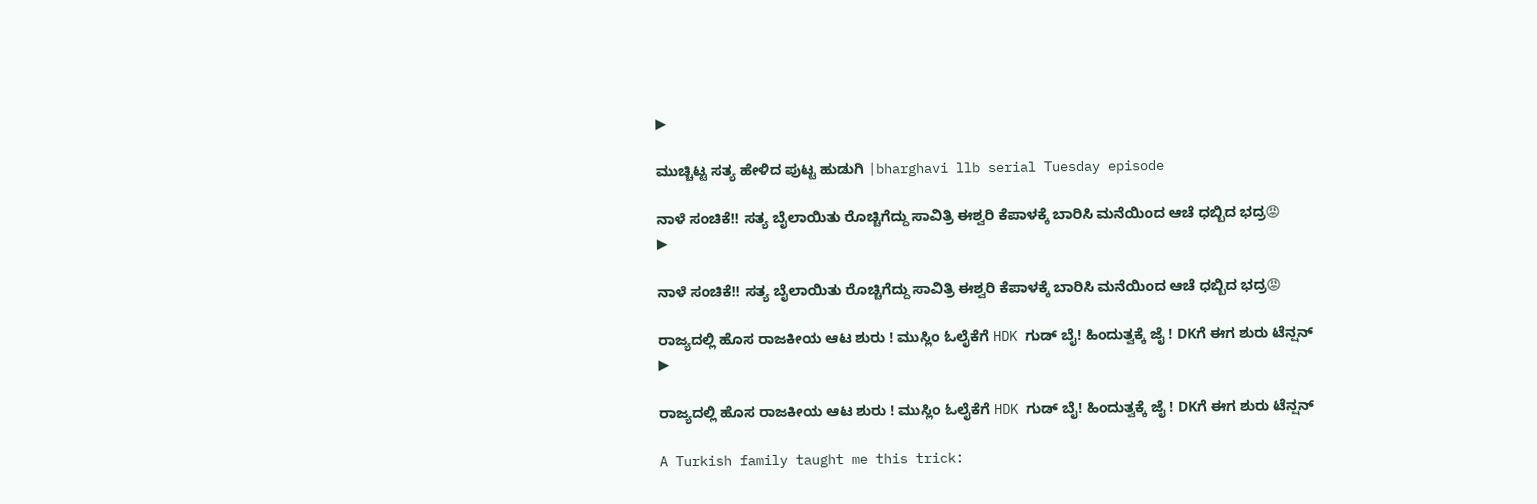▶

ಮುಚ್ಚಿಟ್ಟ ಸತ್ಯ ಹೇಳಿದ ಪುಟ್ಟ ಹುಡುಗಿ |bharghavi llb serial Tuesday episode

ನಾಳೆ ಸಂಚಿಕೆ!! ಸತ್ಯ ಬೈಲಾಯಿತು ರೊಚ್ಚಿಗೆದ್ದು ಸಾವಿತ್ರಿ ಈಶ್ವರಿ ಕೆಪಾಳಕ್ಕೆ ಬಾರಿಸಿ ಮನೆಯಿಂದ ಆಚೆ ಧಬ್ಬಿದ ಭದ್ರ😡
▶

ನಾಳೆ ಸಂಚಿಕೆ!! ಸತ್ಯ ಬೈಲಾಯಿತು ರೊಚ್ಚಿಗೆದ್ದು ಸಾವಿತ್ರಿ ಈಶ್ವರಿ ಕೆಪಾಳಕ್ಕೆ ಬಾರಿಸಿ ಮನೆಯಿಂದ ಆಚೆ ಧಬ್ಬಿದ ಭದ್ರ😡

ರಾಜ್ಯದಲ್ಲಿ ಹೊಸ ರಾಜಕೀಯ ಆಟ ಶುರು ! ಮುಸ್ಲಿಂ ಓಲೈಕೆಗೆ HDK ಗುಡ್ ಬೈ! ಹಿಂದುತ್ವಕ್ಕೆ ಜೈ ! DKಗೆ ಈಗ ಶುರು ಟೆನ್ಷನ್
▶

ರಾಜ್ಯದಲ್ಲಿ ಹೊಸ ರಾಜಕೀಯ ಆಟ ಶುರು ! ಮುಸ್ಲಿಂ ಓಲೈಕೆಗೆ HDK ಗುಡ್ ಬೈ! ಹಿಂದುತ್ವಕ್ಕೆ ಜೈ ! DKಗೆ ಈಗ ಶುರು ಟೆನ್ಷನ್

A Turkish family taught me this trick: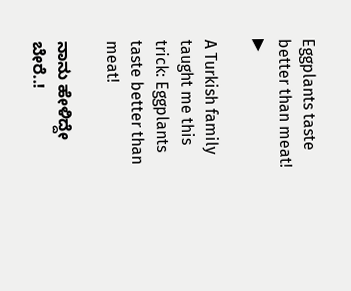Eggplants taste better than meat!
▶

A Turkish family taught me this trick: Eggplants taste better than meat!

ನಾನು ಹೇಳಿದ್ದೇ ಬೇರೆ..!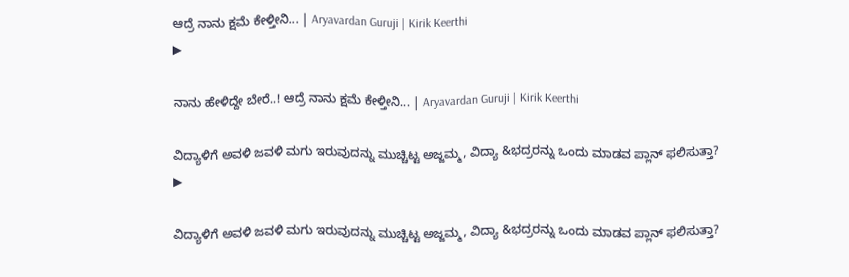ಆದ್ರೆ ನಾನು ಕ್ಷಮೆ ಕೇಳ್ತೀನಿ... | Aryavardan Guruji | Kirik Keerthi
▶

ನಾನು ಹೇಳಿದ್ದೇ ಬೇರೆ..! ಆದ್ರೆ ನಾನು ಕ್ಷಮೆ ಕೇಳ್ತೀನಿ... | Aryavardan Guruji | Kirik Keerthi

ವಿದ್ಯಾಳಿಗೆ ಅವಳಿ ಜವಳಿ ಮಗು ಇರುವುದನ್ನು ಮುಚ್ಚಿಟ್ಟ ಅಜ್ಜಮ್ಮ, ವಿದ್ಯಾ &ಭದ್ರರನ್ನು ಒಂದು ಮಾಡವ ಪ್ಲಾನ್ ಫಲಿಸುತ್ತಾ?
▶

ವಿದ್ಯಾಳಿಗೆ ಅವಳಿ ಜವಳಿ ಮಗು ಇರುವುದನ್ನು ಮುಚ್ಚಿಟ್ಟ ಅಜ್ಜಮ್ಮ, ವಿದ್ಯಾ &ಭದ್ರರನ್ನು ಒಂದು ಮಾಡವ ಪ್ಲಾನ್ ಫಲಿಸುತ್ತಾ?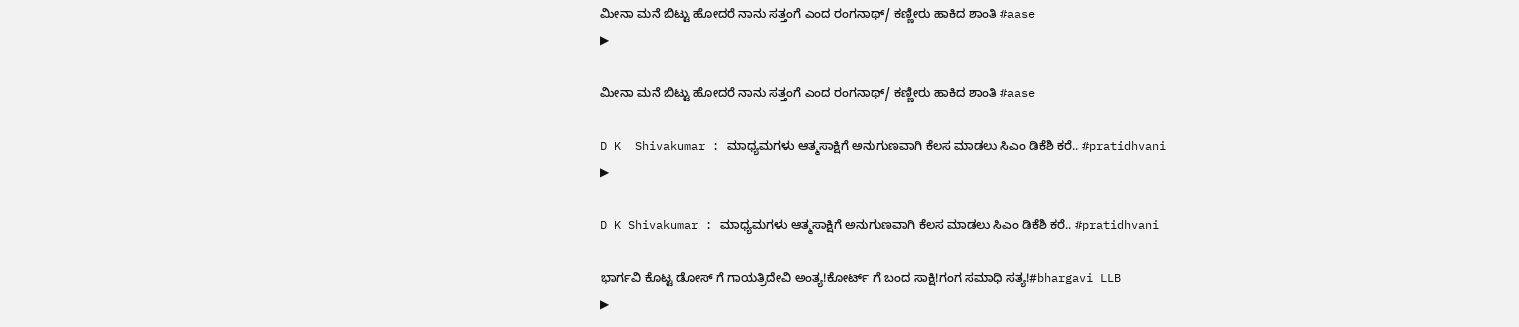ಮೀನಾ ಮನೆ ಬಿಟ್ಟು ಹೋದರೆ ನಾನು ಸತ್ತಂಗೆ ಎಂದ ರಂಗನಾಥ್/ ಕಣ್ಣೀರು ಹಾಕಿದ ಶಾಂತಿ #aase
▶

ಮೀನಾ ಮನೆ ಬಿಟ್ಟು ಹೋದರೆ ನಾನು ಸತ್ತಂಗೆ ಎಂದ ರಂಗನಾಥ್/ ಕಣ್ಣೀರು ಹಾಕಿದ ಶಾಂತಿ #aase

D K  Shivakumar : ಮಾಧ್ಯಮಗಳು ಆತ್ಮಸಾಕ್ಷಿಗೆ ಅನುಗುಣವಾಗಿ ಕೆಲಸ ಮಾಡಲು ಸಿಎಂ ಡಿಕೆಶಿ ಕರೆ.. #pratidhvani
▶

D K Shivakumar : ಮಾಧ್ಯಮಗಳು ಆತ್ಮಸಾಕ್ಷಿಗೆ ಅನುಗುಣವಾಗಿ ಕೆಲಸ ಮಾಡಲು ಸಿಎಂ ಡಿಕೆಶಿ ಕರೆ.. #pratidhvani

ಭಾರ್ಗವಿ ಕೊಟ್ಟ ಡೋಸ್ ಗೆ ಗಾಯತ್ರಿದೇವಿ ಅಂತ್ಯ!ಕೋರ್ಟ್ ಗೆ ಬಂದ ಸಾಕ್ಷಿ!ಗಂಗ ಸಮಾಧಿ ಸತ್ಯ!#bhargavi LLB
▶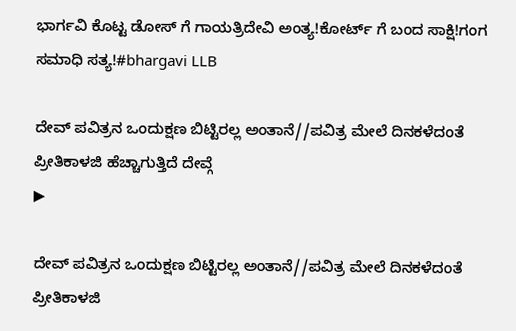ಭಾರ್ಗವಿ ಕೊಟ್ಟ ಡೋಸ್ ಗೆ ಗಾಯತ್ರಿದೇವಿ ಅಂತ್ಯ!ಕೋರ್ಟ್ ಗೆ ಬಂದ ಸಾಕ್ಷಿ!ಗಂಗ ಸಮಾಧಿ ಸತ್ಯ!#bhargavi LLB

ದೇವ್ ಪವಿತ್ರನ ಒಂದುಕ್ಷಣ ಬಿಟ್ಟಿರಲ್ಲ ಅಂತಾನೆ//ಪವಿತ್ರ ಮೇಲೆ ದಿನಕಳೆದಂತೆ ಪ್ರೀತಿಕಾಳಜಿ ಹೆಚ್ಚಾಗುತ್ತಿದೆ ದೇವ್ಗೆ
▶

ದೇವ್ ಪವಿತ್ರನ ಒಂದುಕ್ಷಣ ಬಿಟ್ಟಿರಲ್ಲ ಅಂತಾನೆ//ಪವಿತ್ರ ಮೇಲೆ ದಿನಕಳೆದಂತೆ ಪ್ರೀತಿಕಾಳಜಿ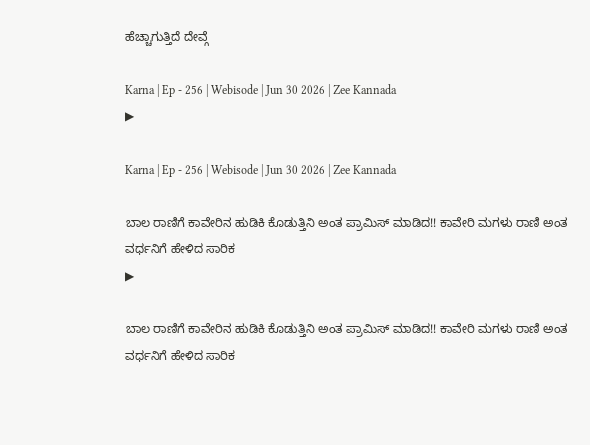ಹೆಚ್ಚಾಗುತ್ತಿದೆ ದೇವ್ಗೆ

Karna | Ep - 256 | Webisode | Jun 30 2026 | Zee Kannada
▶

Karna | Ep - 256 | Webisode | Jun 30 2026 | Zee Kannada

ಬಾಲ ರಾಣಿಗೆ ಕಾವೇರಿನ ಹುಡಿಕಿ ಕೊಡುತ್ತಿನಿ ಅಂತ ಪ್ರಾಮಿಸ್ ಮಾಡಿದ!! ಕಾವೇರಿ ಮಗಳು ರಾಣಿ ಅಂತ ವರ್ಧನಿಗೆ ಹೇಳಿದ ಸಾರಿಕ
▶

ಬಾಲ ರಾಣಿಗೆ ಕಾವೇರಿನ ಹುಡಿಕಿ ಕೊಡುತ್ತಿನಿ ಅಂತ ಪ್ರಾಮಿಸ್ ಮಾಡಿದ!! ಕಾವೇರಿ ಮಗಳು ರಾಣಿ ಅಂತ ವರ್ಧನಿಗೆ ಹೇಳಿದ ಸಾರಿಕ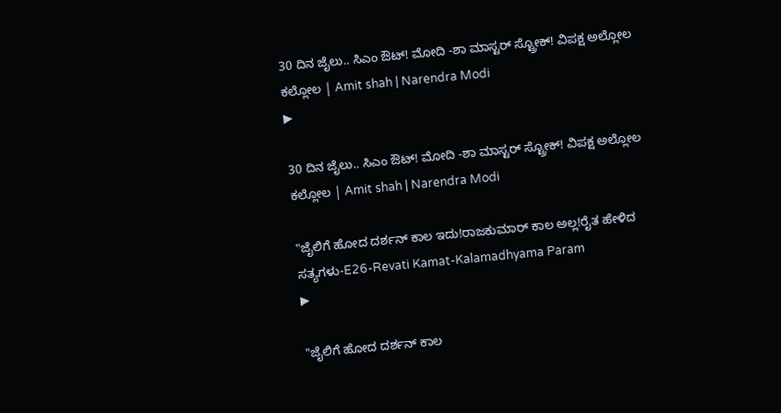30 ದಿನ ಜೈಲು.. ಸಿಎಂ ಔಟ್! ಮೋದಿ -ಶಾ ಮಾಸ್ಟರ್ ಸ್ಟ್ರೋಕ್! ವಿಪಕ್ಷ ಅಲ್ಲೋಲ ಕಲ್ಲೋಲ | Amit shah | Narendra Modi
▶

30 ದಿನ ಜೈಲು.. ಸಿಎಂ ಔಟ್! ಮೋದಿ -ಶಾ ಮಾಸ್ಟರ್ ಸ್ಟ್ರೋಕ್! ವಿಪಕ್ಷ ಅಲ್ಲೋಲ ಕಲ್ಲೋಲ | Amit shah | Narendra Modi

"ಜೈಲಿಗೆ ಹೋದ ದರ್ಶನ್ ಕಾಲ ಇದು!ರಾಜಕುಮಾರ್ ಕಾಲ ಅಲ್ಲ!ರೈತ ಹೇಳಿದ ಸತ್ಯಗಳು-E26-Revati Kamat-Kalamadhyama Param
▶

"ಜೈಲಿಗೆ ಹೋದ ದರ್ಶನ್ ಕಾಲ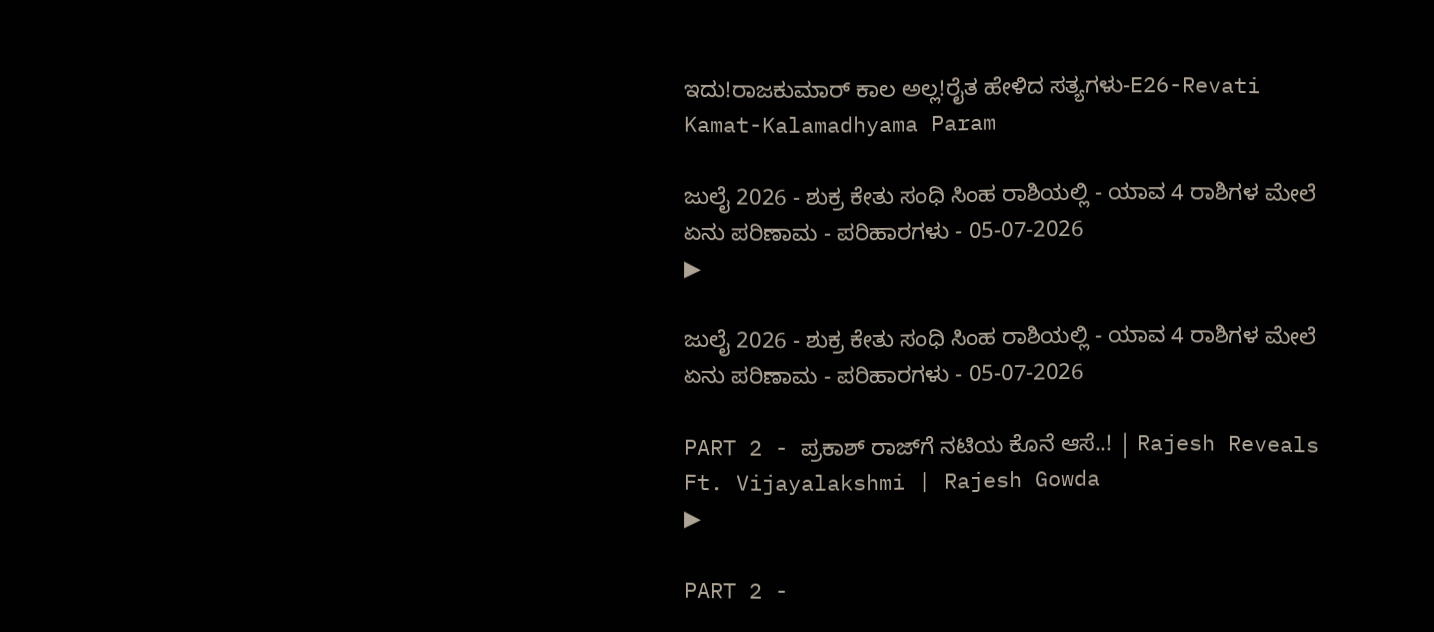ಇದು!ರಾಜಕುಮಾರ್ ಕಾಲ ಅಲ್ಲ!ರೈತ ಹೇಳಿದ ಸತ್ಯಗಳು-E26-Revati Kamat-Kalamadhyama Param

ಜುಲೈ 2026 - ಶುಕ್ರ ಕೇತು ಸಂಧಿ ಸಿಂಹ ರಾಶಿಯಲ್ಲಿ - ಯಾವ 4 ರಾಶಿಗಳ ಮೇಲೆ ಏನು ಪರಿಣಾಮ - ಪರಿಹಾರಗಳು - 05-07-2026
▶

ಜುಲೈ 2026 - ಶುಕ್ರ ಕೇತು ಸಂಧಿ ಸಿಂಹ ರಾಶಿಯಲ್ಲಿ - ಯಾವ 4 ರಾಶಿಗಳ ಮೇಲೆ ಏನು ಪರಿಣಾಮ - ಪರಿಹಾರಗಳು - 05-07-2026

PART 2 - ಪ್ರಕಾಶ್ ರಾಜ್‌ಗೆ ನಟಿಯ ಕೊನೆ ಆಸೆ..! | Rajesh Reveals Ft. Vijayalakshmi | Rajesh Gowda
▶

PART 2 -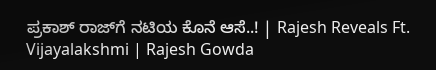ಪ್ರಕಾಶ್ ರಾಜ್‌ಗೆ ನಟಿಯ ಕೊನೆ ಆಸೆ..! | Rajesh Reveals Ft. Vijayalakshmi | Rajesh Gowda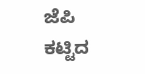ಜೆಪಿ ಕಟ್ಟಿದ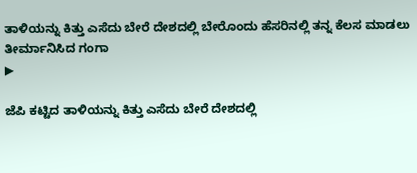ತಾಳಿಯನ್ನು ಕಿತ್ತು ಎಸೆದು ಬೇರೆ ದೇಶದಲ್ಲಿ ಬೇರೊಂದು ಹೆಸರಿನಲ್ಲಿ ತನ್ನ ಕೆಲಸ ಮಾಡಲು ತೀರ್ಮಾನಿಸಿದ ಗಂಗಾ
▶

ಜೆಪಿ ಕಟ್ಟಿದ ತಾಳಿಯನ್ನು ಕಿತ್ತು ಎಸೆದು ಬೇರೆ ದೇಶದಲ್ಲಿ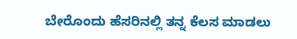ಬೇರೊಂದು ಹೆಸರಿನಲ್ಲಿ ತನ್ನ ಕೆಲಸ ಮಾಡಲು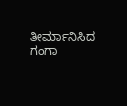ತೀರ್ಮಾನಿಸಿದ ಗಂಗಾ